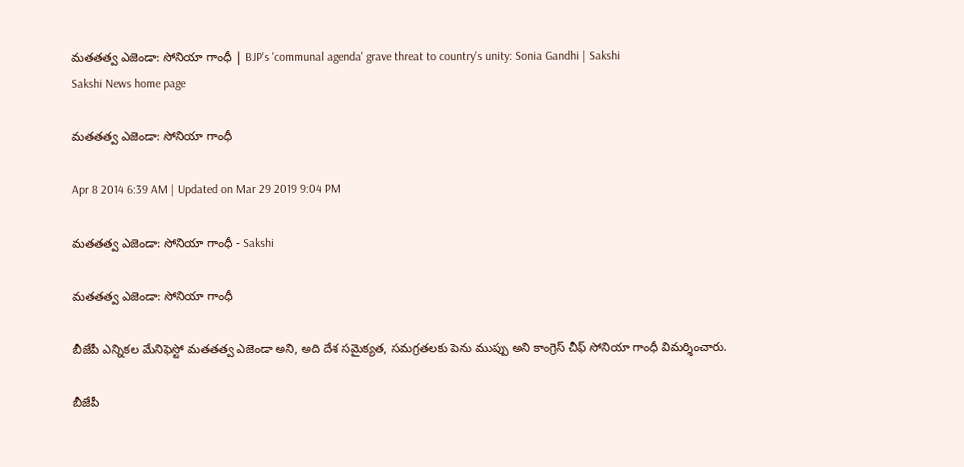మతతత్వ ఎజెండా: సోనియా గాంధీ | BJP's 'communal agenda' grave threat to country's unity: Sonia Gandhi | Sakshi
Sakshi News home page

మతతత్వ ఎజెండా: సోనియా గాంధీ

Apr 8 2014 6:39 AM | Updated on Mar 29 2019 9:04 PM

మతతత్వ ఎజెండా: సోనియా గాంధీ - Sakshi

మతతత్వ ఎజెండా: సోనియా గాంధీ

బీజేపీ ఎన్నికల మేనిఫెస్టో మతతత్వ ఎజెండా అని, అది దేశ సమైక్యత, సమగ్రతలకు పెను ముప్పు అని కాంగ్రెస్ చీఫ్ సోనియా గాంధీ విమర్శించారు.

బీజేపీ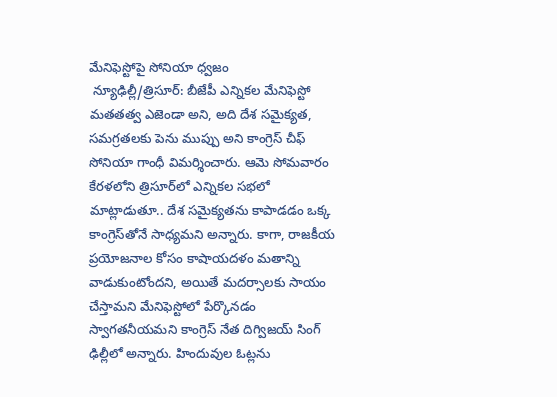మేనిఫెస్టోపై సోనియా ధ్వజం
 న్యూఢిల్లీ/త్రిసూర్: బీజేపీ ఎన్నికల మేనిఫెస్టో మతతత్వ ఎజెండా అని, అది దేశ సమైక్యత, సమగ్రతలకు పెను ముప్పు అని కాంగ్రెస్ చీఫ్ సోనియా గాంధీ విమర్శించారు. ఆమె సోమవారం కేరళలోని త్రిసూర్‌లో ఎన్నికల సభలో మాట్లాడుతూ.. దేశ సమైక్యతను కాపాడడం ఒక్క కాంగ్రెస్‌తోనే సాధ్యమని అన్నారు. కాగా, రాజకీయ ప్రయోజనాల కోసం కాషాయదళం మతాన్ని వాడుకుంటోందని, అయితే మదర్సాలకు సాయం చేస్తామని మేనిఫెస్టోలో పేర్కొనడం స్వాగతనీయమని కాంగ్రెస్ నేత దిగ్విజయ్ సింగ్ ఢిల్లీలో అన్నారు. హిందువుల ఓట్లను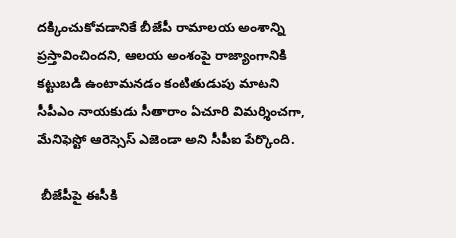దక్కించుకోవడానికే బీజేపీ రామాలయ అంశాన్ని ప్రస్తావించిందని, ఆలయ అంశంపై రాజ్యాంగానికి కట్టుబడి ఉంటామనడం కంటితుడుపు మాటని సీపీఎం నాయకుడు సీతారాం ఏచూరి విమర్శించగా, మేనిఫెస్టో ఆరెస్సెస్ ఎజెండా అని సీపీఐ పేర్కొంది.

 బీజేపీపై ఈసీకి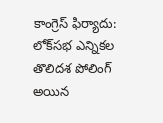కాంగ్రెస్ ఫిర్యాదు: లోక్‌సభ ఎన్నికల తొలిదశ పోలింగ్ అయిన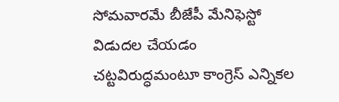సోమవారమే బీజేపీ మేనిఫెస్టో విడుదల చేయడం చట్టవిరుద్ధమంటూ కాంగ్రెస్ ఎన్నికల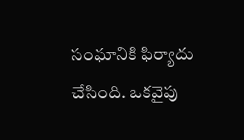సంఘానికి ఫిర్యాదు చేసింది. ఒకవైపు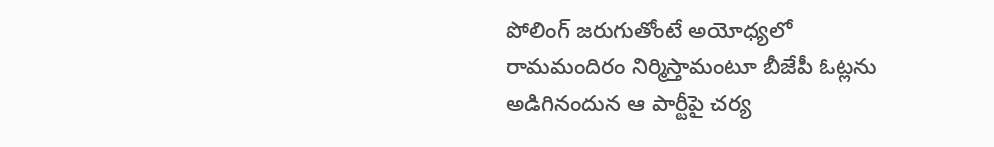పోలింగ్ జరుగుతోంటే అయోధ్యలో రామమందిరం నిర్మిస్తామంటూ బీజేపీ ఓట్లను అడిగినందున ఆ పార్టీపై చర్య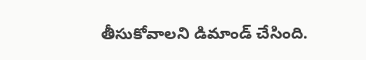తీసుకోవాలని డిమాండ్ చేసింది.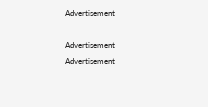Advertisement

Advertisement
Advertisement